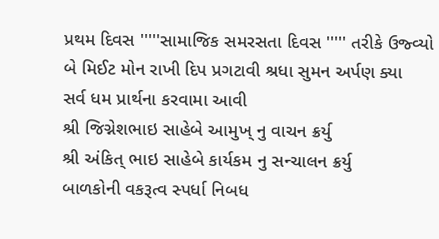પ્રથમ દિવસ '''''સામાજિક સમરસતા દિવસ ''''' તરીકે ઉજ્વ્યો
બે મિઈટ મોન રાખી દિપ પ્રગટાવી શ્રધા સુમન અર્પણ ક્યા
સર્વ ધમ પ્રાર્થના કરવામા આવી
શ્રી જિગ્નેશભાઇ સાહેબે આમુખ્ નુ વાચન ક્રર્યુ
શ્રી અંકિત્ ભાઇ સાહેબે કાર્યકમ નુ સન્ચાલન ક્રર્યુ
બાળકોની વકરૂત્વ સ્પર્ધા નિબધ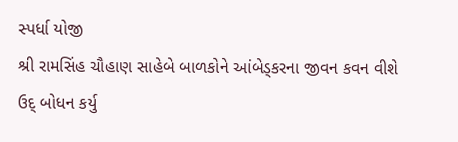સ્પર્ધા યોજી
શ્રી રામસિંહ ચૌહાણ સાહેબે બાળકોને આંબેડ્કરના જીવન કવન વીશે ઉદ્ બોધન કર્યુ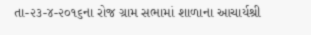તા-૨૩-૪-૨૦૧૬ના રોજ ગ્રામ સભામાં શાળાના આચાર્યશ્રી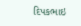દિપકભાઇ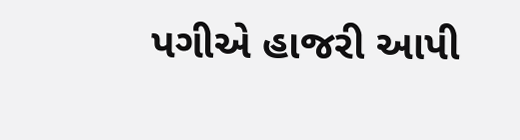પગીએ હાજરી આપી